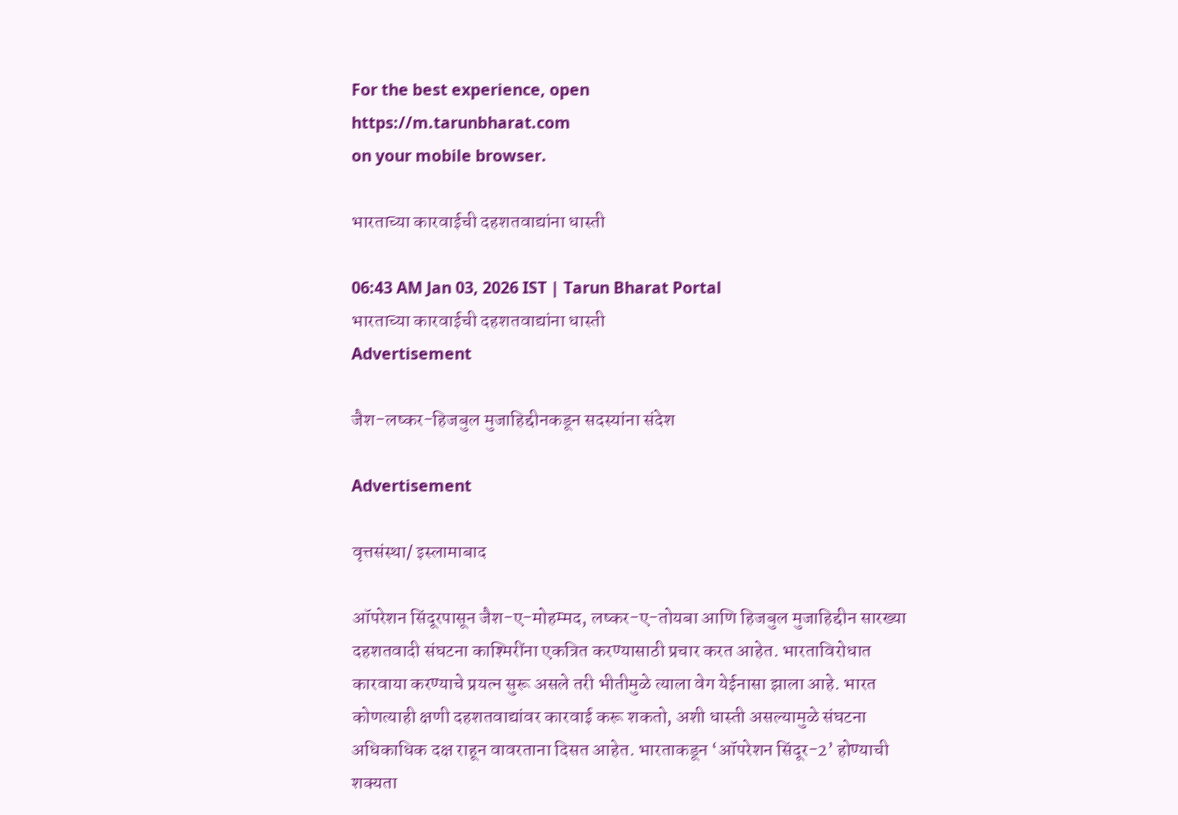For the best experience, open
https://m.tarunbharat.com
on your mobile browser.

भारताच्या कारवाईची दहशतवाद्यांना धास्ती

06:43 AM Jan 03, 2026 IST | Tarun Bharat Portal
भारताच्या कारवाईची दहशतवाद्यांना धास्ती
Advertisement

जैश-लष्कर-हिजबुल मुजाहिद्दीनकडून सदस्यांना संदेश

Advertisement

वृत्तसंस्था/ इस्लामाबाद

ऑपरेशन सिंदूरपासून जैश-ए-मोहम्मद, लष्कर-ए-तोयबा आणि हिजबुल मुजाहिद्दीन सारख्या दहशतवादी संघटना काश्मिरींना एकत्रित करण्यासाठी प्रचार करत आहेत. भारताविरोधात कारवाया करण्याचे प्रयत्न सुरू असले तरी भीतीमुळे त्याला वेग येईनासा झाला आहे. भारत कोणत्याही क्षणी दहशतवाद्यांवर कारवाई करू शकतो, अशी धास्ती असल्यामुळे संघटना अधिकाधिक दक्ष राहून वावरताना दिसत आहेत. भारताकडून ‘ऑपरेशन सिंदूर-2’ होण्याची शक्यता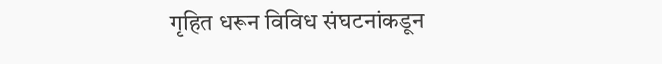गृहित धरून विविध संघटनांकडून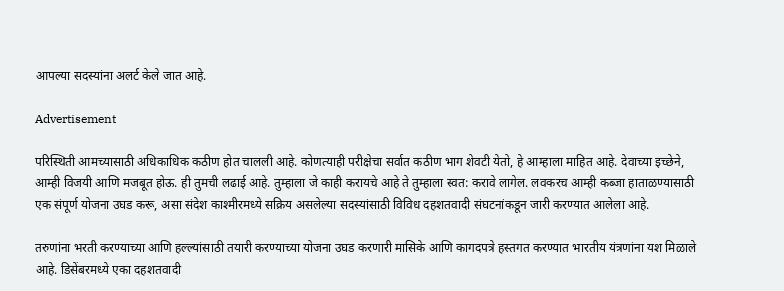आपल्या सदस्यांना अलर्ट केले जात आहे.

Advertisement

परिस्थिती आमच्यासाठी अधिकाधिक कठीण होत चालली आहे. कोणत्याही परीक्षेचा सर्वात कठीण भाग शेवटी येतो, हे आम्हाला माहित आहे. देवाच्या इच्छेने, आम्ही विजयी आणि मजबूत होऊ. ही तुमची लढाई आहे. तुम्हाला जे काही करायचे आहे ते तुम्हाला स्वत: करावे लागेल. लवकरच आम्ही कब्जा हाताळण्यासाठी एक संपूर्ण योजना उघड करू, असा संदेश काश्मीरमध्ये सक्रिय असलेल्या सदस्यांसाठी विविध दहशतवादी संघटनांकडून जारी करण्यात आलेला आहे.

तरुणांना भरती करण्याच्या आणि हल्ल्यांसाठी तयारी करण्याच्या योजना उघड करणारी मासिके आणि कागदपत्रे हस्तगत करण्यात भारतीय यंत्रणांना यश मिळाले आहे. डिसेंबरमध्ये एका दहशतवादी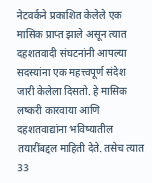नेटवर्कने प्रकाशित केलेले एक मासिक प्राप्त झाले असून त्यात दहशतवादी संघटनांनी आपल्या सदस्यांना एक महत्त्वपूर्ण संदेश जारी केलेला दिसतो. हे मासिक लष्करी कारवाया आणि दहशतवाद्यांना भविष्यातील तयारींबद्दल माहिती देते. तसेच त्यात 33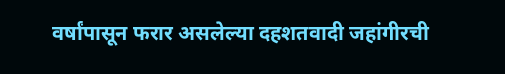वर्षांपासून फरार असलेल्या दहशतवादी जहांगीरची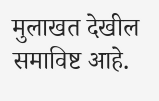मुलाखत देखील समाविष्ट आहे.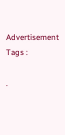Advertisement
Tags :

.